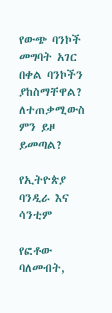የውጭ ባንኮች መግባት አገር በቀል ባንኮችን ያከስማቸዋል? ለተጠቃሚውስ ምን ይዞ ይመጣል?

የኢትዮጵያ ባንዲራ እና ሳንቲም

የፎቶው ባለመብት,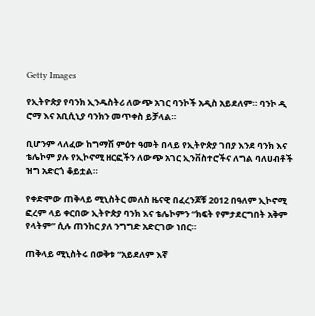Getty Images

የኢትዮጵያ የባንክ ኢንዱስትሪ ለውጭ አገር ባንኮች አዲስ አይደለም። ባንኮ ዲ ሮማ እና አቢሲኒያ ባንክን መጥቀስ ይቻላል።

ቢሆንም ላለፈው ከግማሽ ምዕተ ዓመት በላይ የኢትዮጵያ ገበያ እንደ ባንክ እና ቴሌኮም ያሉ የኢኮኖሚ ዘርፎችን ለውጭ አገር ኢንቨስተሮችና ለግል ባለሀብቶች ዝግ አድርጎ ቆይቷል።

የቀድሞው ጠቅላይ ሚኒስትር መለስ ዜናዊ በፈረንጆቹ 2012 በዓለም ኢኮኖሚ ፎረም ላይ ቀርበው ኢትዮጵያ ባንክ እና ቴሌኮምን “ክፍት የምታደርግበት አቅም የላትም” ሲሉ ጠንከር ያለ ንግግድ አድርገው ነበር።

ጠቅላይ ሚኒስትሩ በወቅቱ “አይደለም እኛ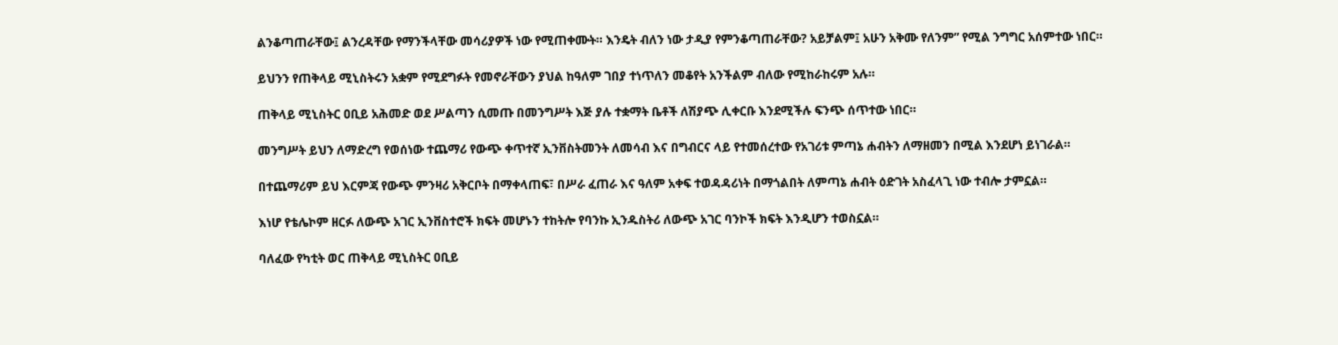ልንቆጣጠራቸው፤ ልንረዳቸው የማንችላቸው መሳሪያዎች ነው የሚጠቀሙት። እንዴት ብለን ነው ታዲያ የምንቆጣጠራቸው? አይቻልም፤ አሁን አቅሙ የለንም” የሚል ንግግር አሰምተው ነበር።

ይህንን የጠቅላይ ሚኒስትሩን አቋም የሚደግፉት የመኖራቸውን ያህል ከዓለም ገበያ ተነጥለን መቆየት አንችልም ብለው የሚከራከሩም አሉ።

ጠቅላይ ሚኒስትር ዐቢይ አሕመድ ወደ ሥልጣን ሲመጡ በመንግሥት እጅ ያሉ ተቋማት ቤቶች ለሽያጭ ሊቀርቡ እንደሚችሉ ፍንጭ ሰጥተው ነበር።

መንግሥት ይህን ለማድረግ የወሰነው ተጨማሪ የውጭ ቀጥተኛ ኢንቨስትመንት ለመሳብ እና በግብርና ላይ የተመሰረተው የአገሪቱ ምጣኔ ሐብትን ለማዘመን በሚል እንደሆነ ይነገራል።

በተጨማሪም ይህ እርምጃ የውጭ ምንዛሪ አቅርቦት በማቀላጠፍ፣ በሥራ ፈጠራ እና ዓለም አቀፍ ተወዳዳሪነት በማጎልበት ለምጣኔ ሐብት ዕድገት አስፈላጊ ነው ተብሎ ታምኗል።

እነሆ የቴሌኮም ዘርፉ ለውጭ አገር ኢንቨስተሮች ክፍት መሆኑን ተከትሎ የባንኩ ኢንዱስትሪ ለውጭ አገር ባንኮች ክፍት እንዲሆን ተወስኗል።

ባለፈው የካቲት ወር ጠቅላይ ሚኒስትር ዐቢይ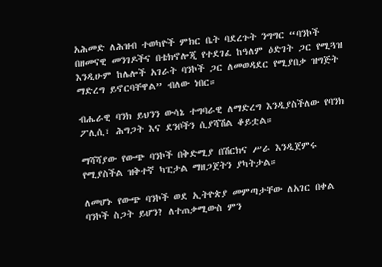አሕመድ ለሕዝብ ተወካዮች ምክር ቤት ባደረጉት ንግግር “ባንኮች በዘመናዊ መንገዶችና በቴክኖሎጂ የተደገፈ ከዓለም ዕድገት ጋር የሚጓዝ እንዲሁም ከሌሎች አገራት ባንኮች ጋር ለመወዳደር የሚያበቃ ዝግጅት ማድረግ ይኖርባቸዋል” ብለው ነበር።

ብሔራዊ ባንክ ይህንን ውሳኔ ተግባራዊ ለማድረግ እንዲያስችለው የባንክ ፖሊሲ፣ ሕግጋት እና ደንቦችን ሲያሻሽል ቆይቷል።

ማሻሻያው የውጭ ባንኮች በቅድሚያ በሽርክና ሥራ እንዲጀምሩ የሚያስችል ዝቅተኛ ካፒታል ማዘጋጀትን ያካትታል።

ለመሆኑ የውጭ ባንኮች ወደ ኢትዮጵያ መምጣታቸው ለአገር በቀል ባንኮች ስጋት ይሆን? ለተጠቃሚውስ ምን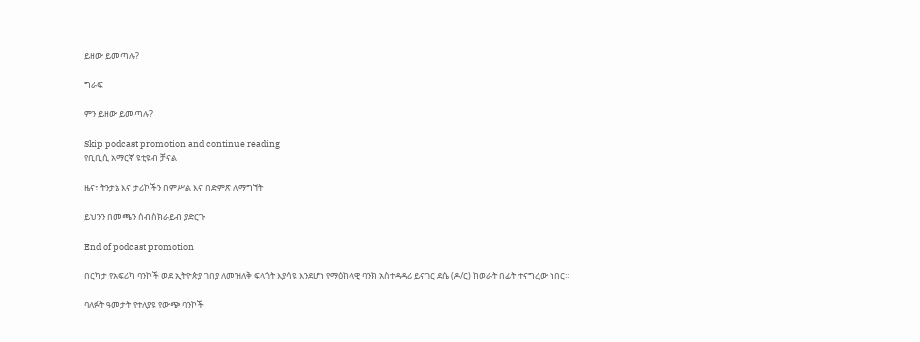ይዘው ይመጣሉ?

ግራፍ

ምን ይዘው ይመጣሉ?

Skip podcast promotion and continue reading
የቢቢሲ አማርኛ ዩቲዩብ ቻናል

ዜና፣ ትንታኔ እና ታሪኮችን በምሥል እና በድምጽ ለማግኘት

ይህንን በመጫን ሰብስክራይብ ያድርጉ

End of podcast promotion

በርካታ የአፍሪካ ባንኮች ወደ ኢትዮጵያ ገበያ ለመዝለቅ ፍላጎት እያሳዩ እንደሆነ የማዕከላዊ ባንክ አስተዳዳሪ ይናገር ደሴ (ዶ/ር) ከወራት በፊት ተናግረው ነበር።

ባለፉት ዓመታት የተለያዩ የውጭ ባንኮች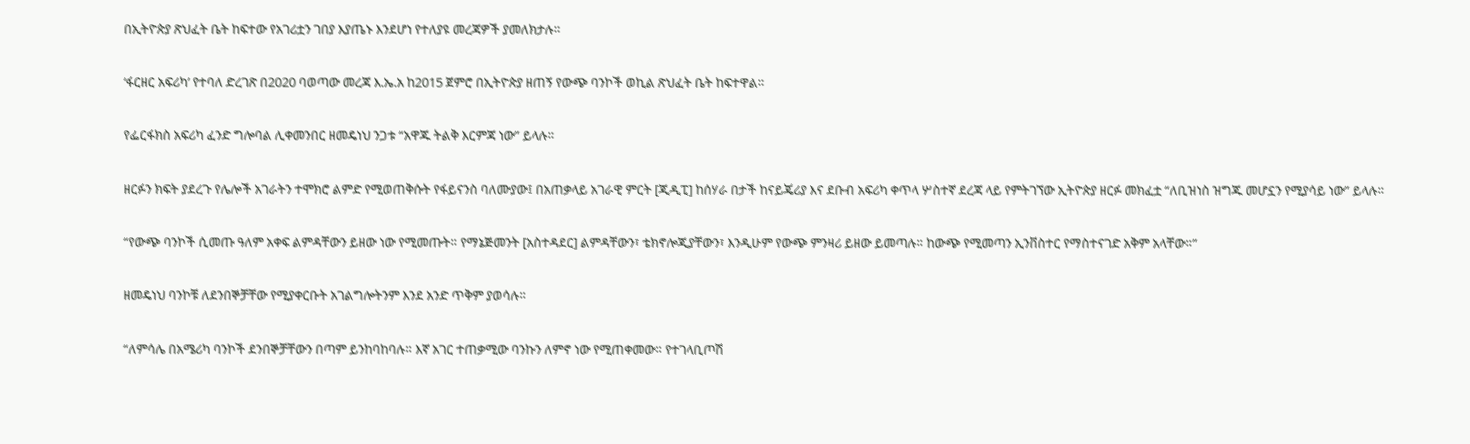በኢትዮጵያ ጽህፈት ቤት ከፍተው የአገሪቷን ገበያ እያጤኑ እንደሆነ የተለያዩ መረጃዎች ያመለክታሉ።

‘ፋርዘር አፍሪካ’ የተባለ ድረገጽ በ2020 ባወጣው መረጃ እ.ኤ.አ ከ2015 ጀምሮ በኢትዮጵያ ዘጠኝ የውጭ ባንኮች ወኪል ጽህፈት ቤት ከፍተዋል።

የፌርፋክስ አፍሪካ ፈንድ ግሎባል ሊቀመንበር ዘመዴነህ ንጋቱ “አዋጁ ትልቅ እርምጃ ነው” ይላሉ።

ዘርፉን ክፍት ያደረጉ የሌሎች አገራትን ተሞክሮ ልምድ የሚወጠቅሱት የፋይናንስ ባለሙያው፤ በአጠቃላይ አገራዊ ምርት [ጂዲፒ] ከሰሃራ በታች ከናይጄሪያ እና ደቡብ አፍሪካ ቀጥላ ሦስተኛ ደረጃ ላይ የምትገኘው ኢትዮጵያ ዘርፉ መክፈቷ “ለቢዝነስ ዝግጁ መሆኗን የሚያሳይ ነው” ይላሉ።

“የውጭ ባንኮች ሲመጡ ዓለም አቀፍ ልምዳቸውን ይዘው ነው የሚመጡት። የማኔጅመንት [አስተዳደር] ልምዳቸውን፣ ቴክኖሎጂያቸውን፣ እንዲሁም የውጭ ምንዛሪ ይዘው ይመጣሉ። ከውጭ የሚመጣን ኢንቨስተር የማስተናገድ አቅም አላቸው።”

ዘመዴነህ ባንኮቹ ለደንበኞቻቸው የሚያቀርቡት አገልግሎትንም እንደ አንድ ጥቅም ያወሳሉ።

“ለምሳሌ በአሜሪካ ባንኮች ደንበኞቻቸውን በጣም ይንከባከባሉ። እኛ አገር ተጠቃሚው ባንኩን ለምኖ ነው የሚጠቀመው። የተገላቢጦሽ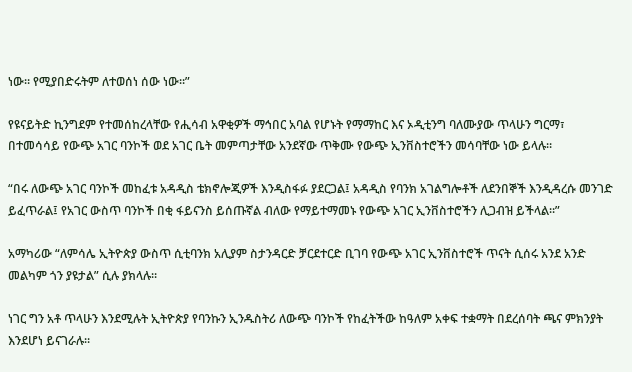ነው። የሚያበድሩትም ለተወሰነ ሰው ነው።”

የዩናይትድ ኪንግደም የተመሰከረላቸው የሒሳብ አዋቂዎች ማኅበር አባል የሆኑት የማማከር እና ኦዲቲንግ ባለሙያው ጥላሁን ግርማ፣ በተመሳሳይ የውጭ አገር ባንኮች ወደ አገር ቤት መምጣታቸው አንደኛው ጥቅሙ የውጭ ኢንቨስተሮችን መሳባቸው ነው ይላሉ።

“በሩ ለውጭ አገር ባንኮች መከፈቱ አዳዲስ ቴክኖሎጂዎች እንዲስፋፉ ያደርጋል፤ አዳዲስ የባንክ አገልግሎቶች ለደንበኞች እንዲዳረሱ መንገድ ይፈጥራል፤ የአገር ውስጥ ባንኮች በቂ ፋይናንስ ይሰጡኛል ብለው የማይተማመኑ የውጭ አገር ኢንቨስተሮችን ሊጋብዝ ይችላል።”

አማካሪው “ለምሳሌ ኢትዮጵያ ውስጥ ሲቲባንክ አሊያም ስታንዳርድ ቻርደተርድ ቢገባ የውጭ አገር ኢንቨስተሮች ጥናት ሲሰሩ አንደ አንድ መልካም ጎን ያዩታል” ሲሉ ያክላሉ።

ነገር ግን አቶ ጥላሁን እንደሚሉት ኢትዮጵያ የባንኩን ኢንዱስትሪ ለውጭ ባንኮች የከፈትችው ከዓለም አቀፍ ተቋማት በደረሰባት ጫና ምክንያት እንደሆነ ይናገራሉ።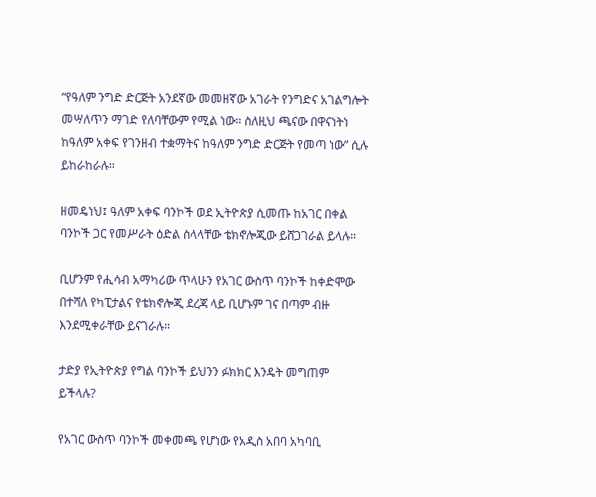“የዓለም ንግድ ድርጅት አንደኛው መመዘኛው አገራት የንግድና አገልግሎት መሣለጥን ማገድ የለባቸውም የሚል ነው። ስለዚህ ጫናው በዋናነትነ ከዓለም አቀፍ የገንዘብ ተቋማትና ከዓለም ንግድ ድርጅት የመጣ ነው” ሲሉ ይከራከራሉ።

ዘመዴነህ፤ ዓለም አቀፍ ባንኮች ወደ ኢትዮጵያ ሲመጡ ከአገር በቀል ባንኮች ጋር የመሥራት ዕድል ስላላቸው ቴክኖሎጂው ይሸጋገራል ይላሉ።

ቢሆንም የሒሳብ አማካሪው ጥላሁን የአገር ውስጥ ባንኮች ከቀድሞው በተሻለ የካፒታልና የቴክኖሎጂ ደረጃ ላይ ቢሆኑም ገና በጣም ብዙ እንደሚቀራቸው ይናገራሉ።

ታድያ የኢትዮጵያ የግል ባንኮች ይህንን ፉክክር እንዴት መግጠም ይችላሉ?

የአገር ውስጥ ባንኮች መቀመጫ የሆነው የአዲስ አበባ አካባቢ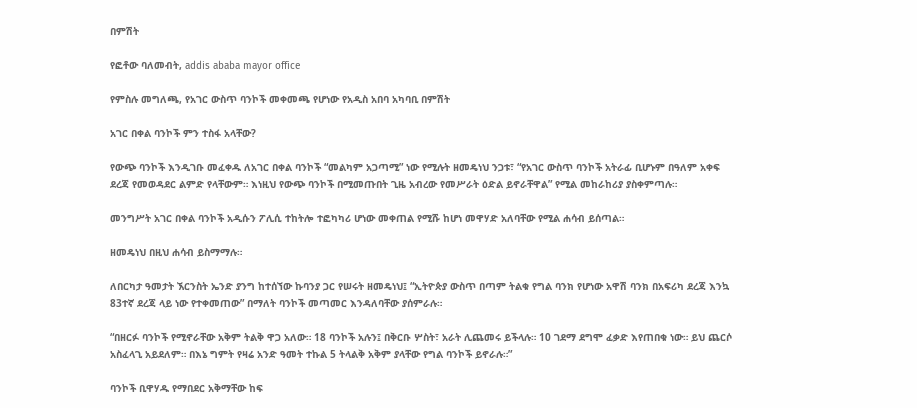በምሽት

የፎቶው ባለመብት, addis ababa mayor office

የምስሉ መግለጫ, የአገር ውስጥ ባንኮች መቀመጫ የሆነው የአዲስ አበባ አካባቢ በምሽት

አገር በቀል ባንኮች ምን ተስፋ አላቸው?

የውጭ ባንኮች እንዲገቡ መፈቀዱ ለአገር በቀል ባንኮች “መልካም አጋጣሚ” ነው የሚሉት ዘመዴነህ ንጋቱ፣ “የአገር ውስጥ ባንኮች አትራፊ ቢሆኑም በዓለም አቀፍ ደረጃ የመወዳደር ልምድ የላቸውም። እነዚህ የውጭ ባንኮች በሚመጡበት ጊዜ አብረው የመሥራት ዕድል ይኖራቸዋል” የሚል መከራከሪያ ያስቀምጣሉ።

መንግሥት አገር በቀል ባንኮች አዲሱን ፖሊሲ ተከትሎ ተፎካካሪ ሆነው መቀጠል የሚሹ ከሆነ መዋሃድ አለባቸው የሚል ሐሳብ ይሰጣል።

ዘመዴነህ በዚህ ሐሳብ ይስማማሉ።

ለበርካታ ዓመታት ኧርንስት ኤንድ ያንግ ከተሰኘው ኩባንያ ጋር የሠሩት ዘመዴነህ፤ “ኢትዮጵያ ውስጥ በጣም ትልቁ የግል ባንክ የሆነው አዋሽ ባንክ በአፍሪካ ደረጃ እንኳ 83ተኛ ደረጃ ላይ ነው የተቀመጠው” በማለት ባንኮች መጣመር እንዳለባቸው ያሰምራሉ።

“በዘርፉ ባንኮች የሚኖራቸው አቅም ትልቅ ዋጋ አለው። 18 ባንኮች አሉን፤ በቅርቡ ሦስት፣ አራት ሊጨመሩ ይችላሉ። 10 ገደማ ደግሞ ፈቃድ እየጠበቁ ነው። ይህ ጨርሶ አስፈላጊ አይደለም። በእኔ ግምት የዛሬ አንድ ዓመት ተኩል 5 ትላልቅ አቅም ያላቸው የግል ባንኮች ይኖራሉ።”

ባንኮች ቢዋሃዱ የማበደር አቅማቸው ከፍ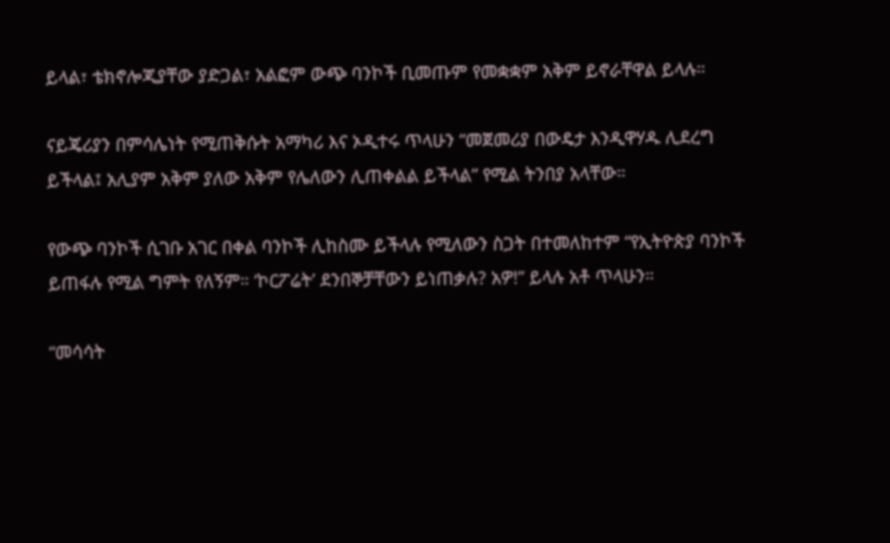ይላል፣ ቴክኖሎጂያቸው ያድጋል፣ አልፎም ውጭ ባንኮች ቢመጡም የመቋቋም አቅም ይኖራቸዋል ይላሉ።

ናይጄሪያን በምሳሌነት የሚጠቅሱት አማካሪ እና ኦዲተሩ ጥላሁን “መጀመሪያ በውዴታ እንዲዋሃዱ ሊደረግ ይችላል፤ አሊያም አቅም ያለው አቅም የሌለውን ሊጠቀልል ይችላል” የሚል ትንበያ አላቸው።

የውጭ ባንኮች ሲገቡ አገር በቀል ባንኮች ሊከስሙ ይችላሉ የሚለውን ስጋት በተመለከተም “የኢትዮጵያ ባንኮች ይጠፋሉ የሚል ግምት የለኝም። ‘ኮርፖሬት’ ደንበኞቻቸውን ይነጠቃሉ? አዎ!” ይላሉ አቶ ጥላሁን።

“መሳሳት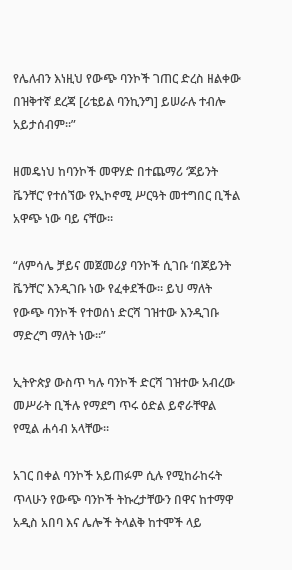የሌለብን እነዚህ የውጭ ባንኮች ገጠር ድረስ ዘልቀው በዝቅተኛ ደረጃ [ሪቴይል ባንኪንግ] ይሠራሉ ተብሎ አይታሰብም።”

ዘመዴነህ ከባንኮች መዋሃድ በተጨማሪ ‘ጆይንት ቬንቸር’ የተሰኘው የኢኮኖሚ ሥርዓት መተግበር ቢችል አዋጭ ነው ባይ ናቸው።

“ለምሳሌ ቻይና መጀመሪያ ባንኮች ሲገቡ ‘በጆይንት ቬንቸር’ እንዲገቡ ነው የፈቀደችው። ይህ ማለት የውጭ ባንኮች የተወሰነ ድርሻ ገዝተው እንዲገቡ ማድረግ ማለት ነው።”

ኢትዮጵያ ውስጥ ካሉ ባንኮች ድርሻ ገዝተው አብረው መሥራት ቢችሉ የማደግ ጥሩ ዕድል ይኖራቸዋል የሚል ሐሳብ አላቸው።

አገር በቀል ባንኮች አይጠፉም ሲሉ የሚከራከሩት ጥላሁን የውጭ ባንኮች ትኩረታቸውን በዋና ከተማዋ አዲስ አበባ እና ሌሎች ትላልቅ ከተሞች ላይ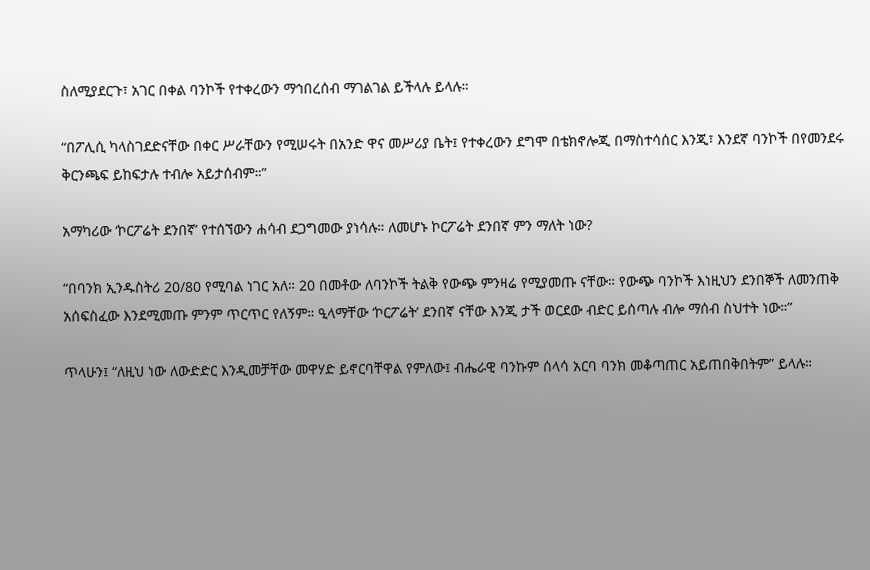ስለሚያደርጉ፣ አገር በቀል ባንኮች የተቀረውን ማኅበረሰብ ማገልገል ይችላሉ ይላሉ።

“በፖሊሲ ካላስገደድናቸው በቀር ሥራቸውን የሚሠሩት በአንድ ዋና መሥሪያ ቤት፤ የተቀረውን ደግሞ በቴክኖሎጂ በማስተሳሰር እንጂ፣ እንደኛ ባንኮች በየመንደሩ ቅርንጫፍ ይከፍታሉ ተብሎ አይታሰብም።”

አማካሪው ‘ኮርፖሬት ደንበኛ’ የተሰኘውን ሐሳብ ደጋግመው ያነሳሉ። ለመሆኑ ኮርፖሬት ደንበኛ ምን ማለት ነው?

“በባንክ ኢንዱስትሪ 20/80 የሚባል ነገር አለ። 20 በመቶው ለባንኮች ትልቅ የውጭ ምንዛሬ የሚያመጡ ናቸው። የውጭ ባንኮች እነዚህን ደንበኞች ለመንጠቅ አሰፍስፈው እንደሚመጡ ምንም ጥርጥር የለኝም። ዒላማቸው ‘ኮርፖሬት’ ደንበኛ ናቸው እንጂ ታች ወርደው ብድር ይሰጣሉ ብሎ ማሰብ ስህተት ነው።”

ጥላሁን፤ “ለዚህ ነው ለውድድር እንዲመቻቸው መዋሃድ ይኖርባቸዋል የምለው፤ ብሔራዊ ባንኩም ሰላሳ አርባ ባንክ መቆጣጠር አይጠበቅበትም” ይላሉ።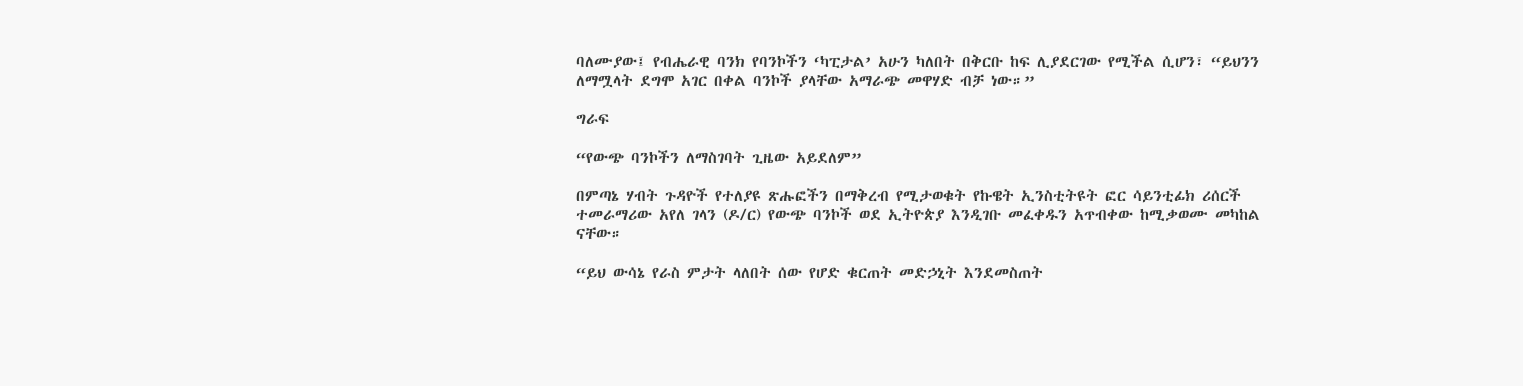ባለሙያው፤ የብሔራዊ ባንክ የባንኮችን ‘ካፒታል’ አሁን ካለበት በቅርቡ ከፍ ሊያደርገው የሚችል ሲሆን፣ “ይህንን ለማሟላት ደግሞ አገር በቀል ባንኮች ያላቸው አማራጭ መዋሃድ ብቻ ነው።”

ግራፍ

“የውጭ ባንኮችን ለማስገባት ጊዜው አይደለም”

በምጣኔ ሃብት ጉዳዮች የተለያዩ ጽሑፎችን በማቅረብ የሚታወቁት የኩዌት ኢንስቲትዩት ፎር ሳይንቲፊክ ሪሰርች ተመራማሪው አየለ ገላን (ዶ/ር) የውጭ ባንኮች ወደ ኢትዮጵያ እንዲገቡ መፈቀዱን አጥብቀው ከሚቃወሙ መካከል ናቸው።

“ይህ ውሳኔ የራስ ምታት ላለበት ሰው የሆድ ቁርጠት መድኃኒት እንደመስጠት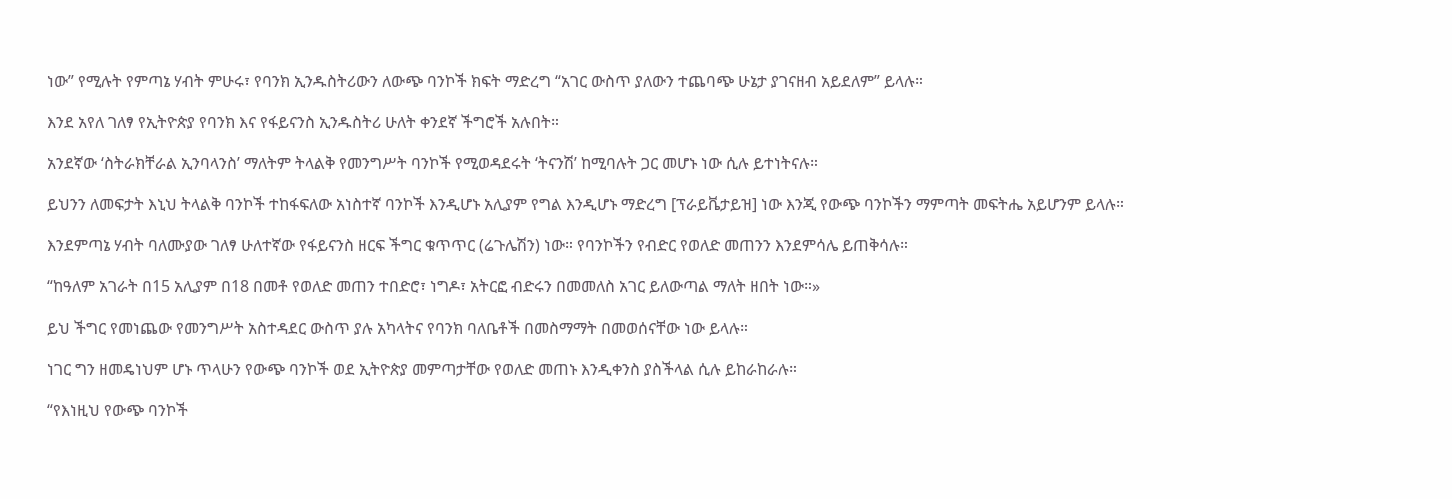ነው” የሚሉት የምጣኔ ሃብት ምሁሩ፣ የባንክ ኢንዱስትሪውን ለውጭ ባንኮች ክፍት ማድረግ “አገር ውስጥ ያለውን ተጨባጭ ሁኔታ ያገናዘብ አይደለም” ይላሉ።

እንደ አየለ ገለፃ የኢትዮጵያ የባንክ እና የፋይናንስ ኢንዱስትሪ ሁለት ቀንደኛ ችግሮች አሉበት።

አንደኛው ‘ስትራክቸራል ኢንባላንስ’ ማለትም ትላልቅ የመንግሥት ባንኮች የሚወዳደሩት ‘ትናንሽ’ ከሚባሉት ጋር መሆኑ ነው ሲሉ ይተነትናሉ።

ይህንን ለመፍታት እኒህ ትላልቅ ባንኮች ተከፋፍለው አነስተኛ ባንኮች እንዲሆኑ አሊያም የግል እንዲሆኑ ማድረግ [ፕራይቬታይዝ] ነው እንጂ የውጭ ባንኮችን ማምጣት መፍትሔ አይሆንም ይላሉ።

እንደምጣኔ ሃብት ባለሙያው ገለፃ ሁለተኛው የፋይናንስ ዘርፍ ችግር ቁጥጥር (ሬጉሌሽን) ነው። የባንኮችን የብድር የወለድ መጠንን እንደምሳሌ ይጠቅሳሉ።

“ከዓለም አገራት በ15 አሊያም በ18 በመቶ የወለድ መጠን ተበድሮ፣ ነግዶ፣ አትርፎ ብድሩን በመመለስ አገር ይለውጣል ማለት ዘበት ነው።»

ይህ ችግር የመነጨው የመንግሥት አስተዳደር ውስጥ ያሉ አካላትና የባንክ ባለቤቶች በመስማማት በመወሰናቸው ነው ይላሉ።

ነገር ግን ዘመዴነህም ሆኑ ጥላሁን የውጭ ባንኮች ወደ ኢትዮጵያ መምጣታቸው የወለድ መጠኑ እንዲቀንስ ያስችላል ሲሉ ይከራከራሉ።

“የእነዚህ የውጭ ባንኮች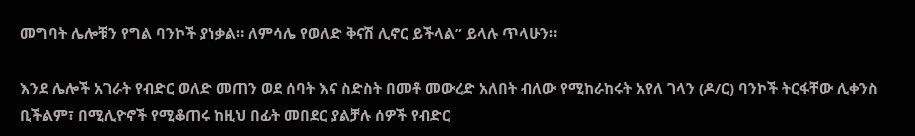መግባት ሌሎቹን የግል ባንኮች ያነቃል። ለምሳሌ የወለድ ቅናሽ ሊኖር ይችላል” ይላሉ ጥላሁን።

እንደ ሌሎች አገራት የብድር ወለድ መጠን ወደ ሰባት እና ስድስት በመቶ መውረድ አለበት ብለው የሚከራከሩት አየለ ገላን (ዶ/ር) ባንኮች ትርፋቸው ሊቀንስ ቢችልም፣ በሚሊዮኖች የሚቆጠሩ ከዚህ በፊት መበደር ያልቻሉ ሰዎች የብድር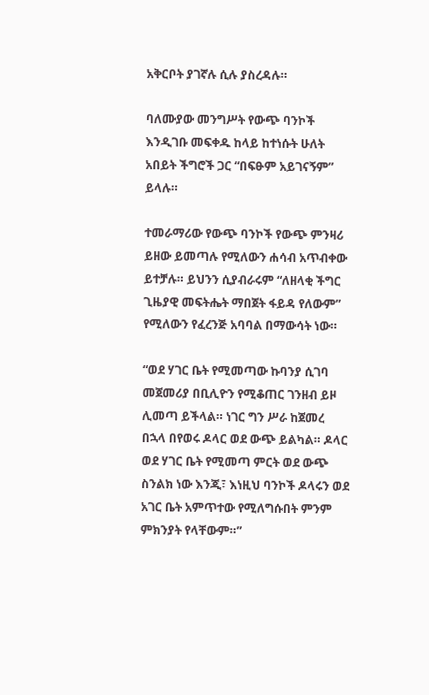አቅርቦት ያገኛሉ ሲሉ ያስረዳሉ።

ባለሙያው መንግሥት የውጭ ባንኮች እንዲገቡ መፍቀዱ ከላይ ከተነሱት ሁለት አበይት ችግሮች ጋር “በፍፁም አይገናኝም” ይላሉ።

ተመራማሪው የውጭ ባንኮች የውጭ ምንዛሪ ይዘው ይመጣሉ የሚለውን ሐሳብ አጥብቀው ይተቻሉ። ይህንን ሲያብራሩም “ለዘላቂ ችግር ጊዜያዊ መፍትሔት ማበጀት ፋይዳ የለውም” የሚለውን የፈረንጅ አባባል በማውሳት ነው።

“ወደ ሃገር ቤት የሚመጣው ኩባንያ ሲገባ መጀመሪያ በቢሊዮን የሚቆጠር ገንዘብ ይዞ ሊመጣ ይችላል። ነገር ግን ሥራ ከጀመረ በኋላ በየወሩ ዶላር ወደ ውጭ ይልካል። ዶላር ወደ ሃገር ቤት የሚመጣ ምርት ወደ ውጭ ስንልክ ነው እንጂ፣ እነዚህ ባንኮች ዶላሩን ወደ አገር ቤት አምጥተው የሚለግሱበት ምንም ምክንያት የላቸውም።”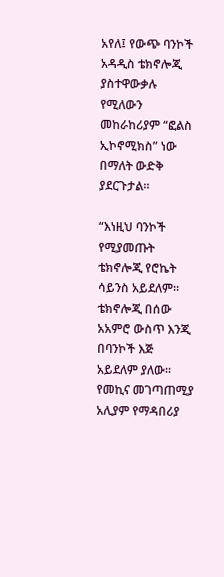አየለ፤ የውጭ ባንኮች አዳዲስ ቴክኖሎጂ ያስተዋውቃሉ የሚለውን መከራከሪያም “ፎልስ ኢኮኖሚክስ” ነው በማለት ውድቅ ያደርጉታል።

“እነዚህ ባንኮች የሚያመጡት ቴክኖሎጂ የሮኬት ሳይንስ አይደለም። ቴክኖሎጂ በሰው አአምሮ ውስጥ እንጂ በባንኮች እጅ አይደለም ያለው። የመኪና መገጣጠሚያ አሊያም የማዳበሪያ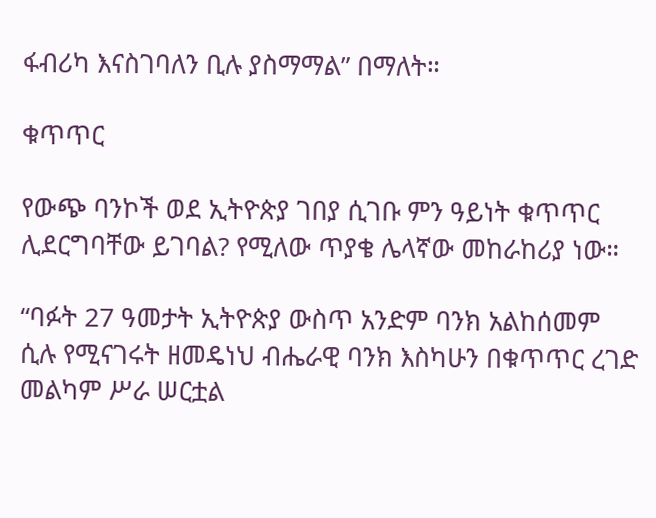ፋብሪካ እናስገባለን ቢሉ ያስማማል” በማለት።

ቁጥጥር

የውጭ ባንኮች ወደ ኢትዮጵያ ገበያ ሲገቡ ምን ዓይነት ቁጥጥር ሊደርግባቸው ይገባል? የሚለው ጥያቄ ሌላኛው መከራከሪያ ነው።

“ባፉት 27 ዓመታት ኢትዮጵያ ውስጥ አንድም ባንክ አልከሰመም ሲሉ የሚናገሩት ዘመዴነህ ብሔራዊ ባንክ እስካሁን በቁጥጥር ረገድ መልካም ሥራ ሠርቷል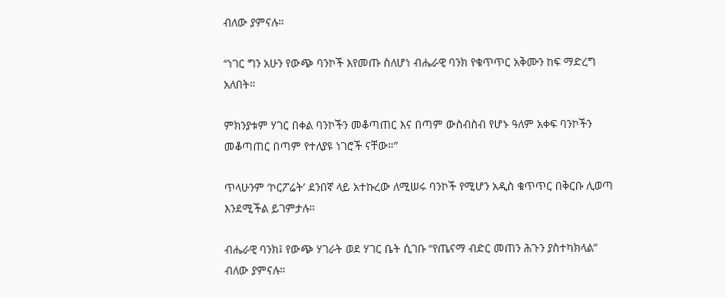ብለው ያምናሉ።

“ነገር ግን አሁን የውጭ ባንኮች እየመጡ ስለሆነ ብሔራዊ ባንክ የቁጥጥር አቅሙን ከፍ ማድረግ አለበት።

ምክንያቱም ሃገር በቀል ባንኮችን መቆጣጠር እና በጣም ውስብስብ የሆኑ ዓለም አቀፍ ባንኮችን መቆጣጠር በጣም የተለያዩ ነገሮች ናቸው።”

ጥላሁንም ‘ኮርፖሬት’ ደንበኛ ላይ አተኩረው ለሚሠሩ ባንኮች የሚሆን አዲስ ቁጥጥር በቅርቡ ሊወጣ እንደሚችል ይገምታሉ።

ብሔራዊ ባንክ፤ የውጭ ሃገራት ወደ ሃገር ቤት ሲገቡ “የጤናማ ብድር መጠን ሕጉን ያስተካክላል” ብለው ያምናሉ።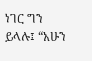ነገር ግን ይላሉ፤ “አሁን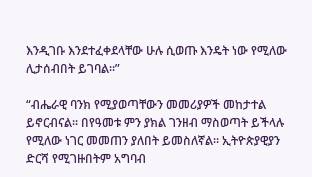እንዲገቡ እንደተፈቀደላቸው ሁሉ ሲወጡ እንዴት ነው የሚለው ሊታሰብበት ይገባል።”

“ብሔራዊ ባንክ የሚያወጣቸውን መመሪያዎች መከታተል ይኖርብናል። በየዓመቱ ምን ያክል ገንዘብ ማስወጣት ይችላሉ የሚለው ነገር መመጠን ያለበት ይመስለኛል። ኢትዮጵያዊያን ድርሻ የሚገዙበትም አግባብ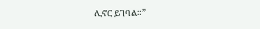ሊኖር ይገባል።”